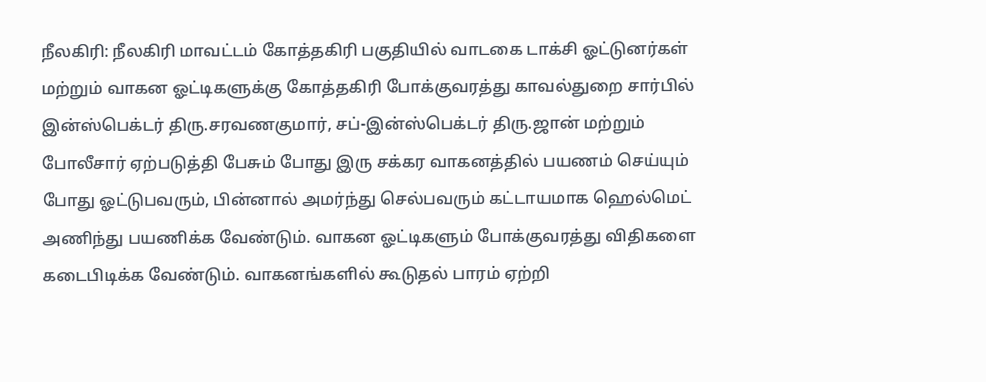நீலகிரி: நீலகிரி மாவட்டம் கோத்தகிரி பகுதியில் வாடகை டாக்சி ஓட்டுனர்கள் மற்றும் வாகன ஓட்டிகளுக்கு கோத்தகிரி போக்குவரத்து காவல்துறை சார்பில் இன்ஸ்பெக்டர் திரு.சரவணகுமார், சப்-இன்ஸ்பெக்டர் திரு.ஜான் மற்றும் போலீசார் ஏற்படுத்தி பேசும் போது இரு சக்கர வாகனத்தில் பயணம் செய்யும் போது ஓட்டுபவரும், பின்னால் அமர்ந்து செல்பவரும் கட்டாயமாக ஹெல்மெட் அணிந்து பயணிக்க வேண்டும். வாகன ஓட்டிகளும் போக்குவரத்து விதிகளை கடைபிடிக்க வேண்டும். வாகனங்களில் கூடுதல் பாரம் ஏற்றி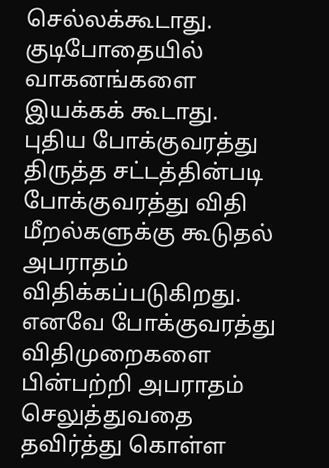செல்லக்கூடாது. குடிபோதையில் வாகனங்களை இயக்கக் கூடாது. புதிய போக்குவரத்து திருத்த சட்டத்தின்படி போக்குவரத்து விதி மீறல்களுக்கு கூடுதல் அபராதம் விதிக்கப்படுகிறது. எனவே போக்குவரத்து விதிமுறைகளை பின்பற்றி அபராதம் செலுத்துவதை தவிர்த்து கொள்ள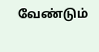வேண்டும்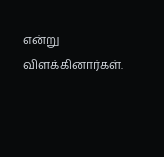என்று விளக்கினார்கள்.